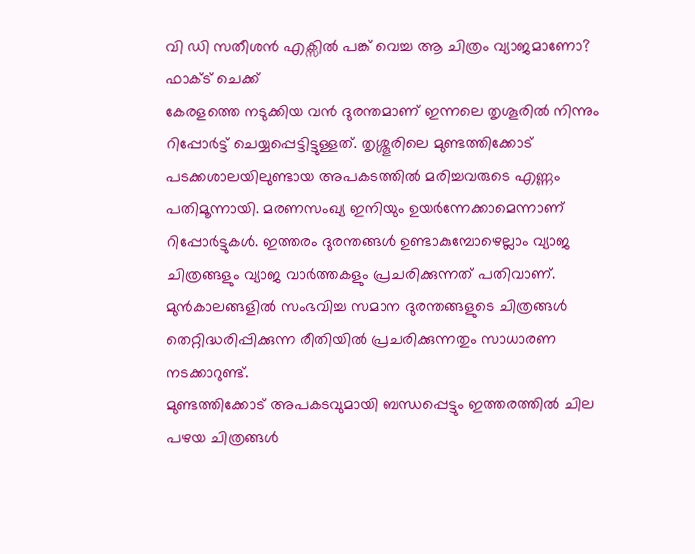വി ഡി സതീശൻ എക്സിൽ പങ്ക് വെച്ച ആ ചിത്രം വ്യാജമാണോ? ഫാക്ട് ചെക്ക്
കേരളത്തെ നടുക്കിയ വൻ ദുരന്തമാണ് ഇന്നലെ തൃശൂരിൽ നിന്നും റിപ്പോർട്ട് ചെയ്യപ്പെട്ടിട്ടുള്ളത്. തൃശ്ശൂരിലെ മുണ്ടത്തിക്കോട് പടക്കശാലയിലുണ്ടായ അപകടത്തിൽ മരിച്ചവരുടെ എണ്ണം പതിമൂന്നായി. മരണസംഖ്യ ഇനിയും ഉയർന്നേക്കാമെന്നാണ് റിപ്പോർട്ടുകൾ. ഇത്തരം ദുരന്തങ്ങൾ ഉണ്ടാകുമ്പോഴെല്ലാം വ്യാജ ചിത്രങ്ങളും വ്യാജ വാർത്തകളും പ്രചരിക്കുന്നത് പതിവാണ്. മുൻകാലങ്ങളിൽ സംഭവിച്ച സമാന ദുരന്തങ്ങളുടെ ചിത്രങ്ങൾ തെറ്റിദ്ധരിപ്പിക്കുന്ന രീതിയിൽ പ്രചരിക്കുന്നതും സാധാരണ നടക്കാറുണ്ട്.
മുണ്ടത്തിക്കോട് അപകടവുമായി ബന്ധപ്പെട്ടും ഇത്തരത്തിൽ ചില പഴയ ചിത്രങ്ങൾ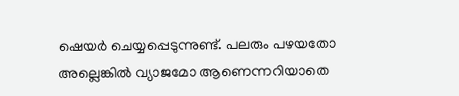ഷെയർ ചെയ്യപ്പെടുന്നുണ്ട്. പലരും പഴയതോ അല്ലെങ്കിൽ വ്യാജമോ ആണെന്നറിയാതെ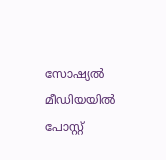സോഷ്യൽ മീഡിയയിൽ പോസ്റ്റ്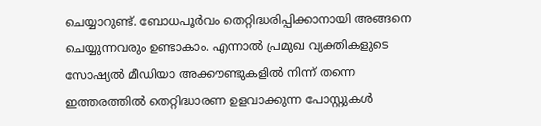ചെയ്യാറുണ്ട്. ബോധപൂർവം തെറ്റിദ്ധരിപ്പിക്കാനായി അങ്ങനെ ചെയ്യുന്നവരും ഉണ്ടാകാം. എന്നാൽ പ്രമുഖ വ്യക്തികളുടെ സോഷ്യൽ മീഡിയാ അക്കൗണ്ടുകളിൽ നിന്ന് തന്നെ ഇത്തരത്തിൽ തെറ്റിദ്ധാരണ ഉളവാക്കുന്ന പോസ്റ്റുകൾ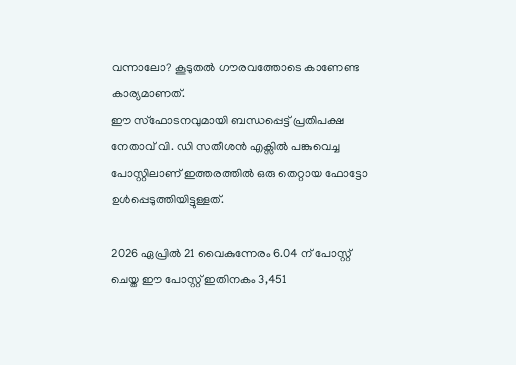വന്നാലോ? കൂടുതൽ ഗൗരവത്തോടെ കാണേണ്ട കാര്യമാണത്.
ഈ സ്ഫോടനവുമായി ബന്ധപ്പെട്ട് പ്രതിപക്ഷ നേതാവ് വി. ഡി സതീശൻ എക്സിൽ പങ്കുവെച്ച പോസ്റ്റിലാണ് ഇത്തരത്തിൽ ഒരു തെറ്റായ ഫോട്ടോ ഉൾപ്പെടുത്തിയിട്ടുള്ളത്.

2026 ഏപ്രിൽ 21 വൈകുന്നേരം 6.04 ന് പോസ്റ്റ് ചെയ്ത ഈ പോസ്റ്റ് ഇതിനകം 3,451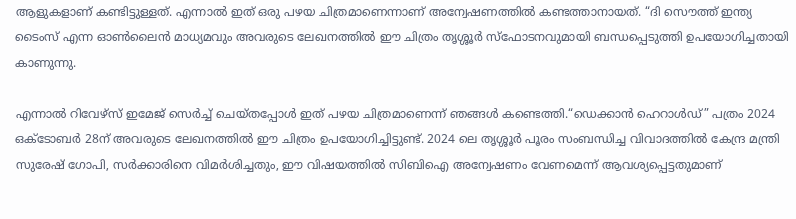ആളുകളാണ് കണ്ടിട്ടുള്ളത്. എന്നാൽ ഇത് ഒരു പഴയ ചിത്രമാണെന്നാണ് അന്വേഷണത്തിൽ കണ്ടത്താനായത്. “ദി സൌത്ത് ഇന്ത്യ ടൈംസ് എന്ന ഓൺലൈൻ മാധ്യമവും അവരുടെ ലേഖനത്തിൽ ഈ ചിത്രം തൃശ്ശൂർ സ്ഫോടനവുമായി ബന്ധപ്പെടുത്തി ഉപയോഗിച്ചതായി കാണുന്നു.

എന്നാൽ റിവേഴ്സ് ഇമേജ് സെർച്ച് ചെയ്തപ്പോൾ ഇത് പഴയ ചിത്രമാണെന്ന് ഞങ്ങൾ കണ്ടെത്തി.“ഡെക്കാൻ ഹെറാൾഡ്” പത്രം 2024 ഒക്ടോബർ 28ന് അവരുടെ ലേഖനത്തിൽ ഈ ചിത്രം ഉപയോഗിച്ചിട്ടുണ്ട്. 2024 ലെ തൃശ്ശൂർ പൂരം സംബന്ധിച്ച വിവാദത്തിൽ കേന്ദ്ര മന്ത്രി സുരേഷ് ഗോപി, സർക്കാരിനെ വിമർശിച്ചതും, ഈ വിഷയത്തിൽ സിബിഐ അന്വേഷണം വേണമെന്ന് ആവശ്യപ്പെട്ടതുമാണ്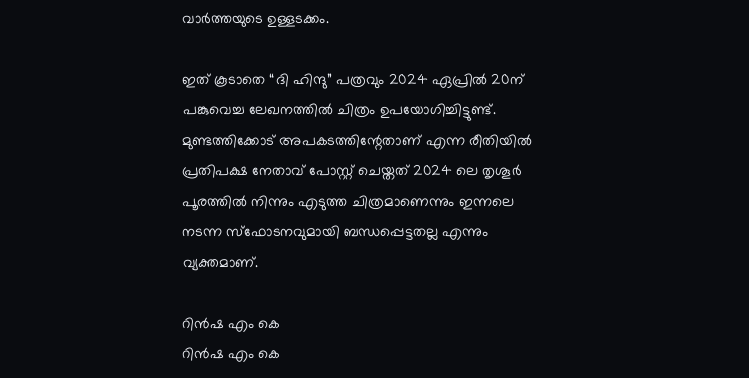വാർത്തയുടെ ഉള്ളടക്കം.

ഇത് കൂടാതെ “ദി ഹിന്ദു” പത്രവും 2024 ഏപ്രിൽ 20ന് പങ്കുവെച്ച ലേഖനത്തിൽ ചിത്രം ഉപയോഗിച്ചിട്ടുണ്ട്. മുണ്ടത്തിക്കോട് അപകടത്തിന്റേതാണ് എന്ന രീതിയിൽ പ്രതിപക്ഷ നേതാവ് പോസ്റ്റ് ചെയ്തത് 2024 ലെ തൃശൂർ പൂരത്തിൽ നിന്നും എടുത്ത ചിത്രമാണെന്നും ഇന്നലെ നടന്ന സ്ഫോടനവുമായി ബന്ധപ്പെട്ടതല്ല എന്നും വ്യക്തമാണ്.

റിൻഷ എം കെ
റിൻഷ എം കെ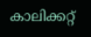കാലിക്കറ്റ്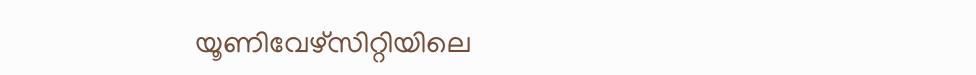യൂണിവേഴ്സിറ്റിയിലെ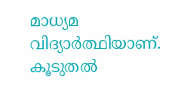മാധ്യമ വിദ്യാർത്ഥിയാണ്.
കൂടുതൽ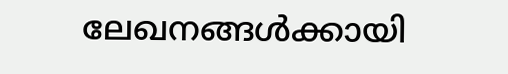ലേഖനങ്ങൾക്കായി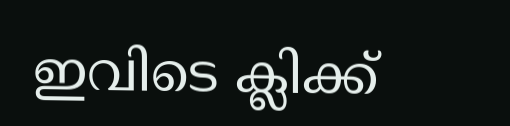ഇവിടെ ക്ലിക്ക്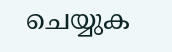ചെയ്യുക